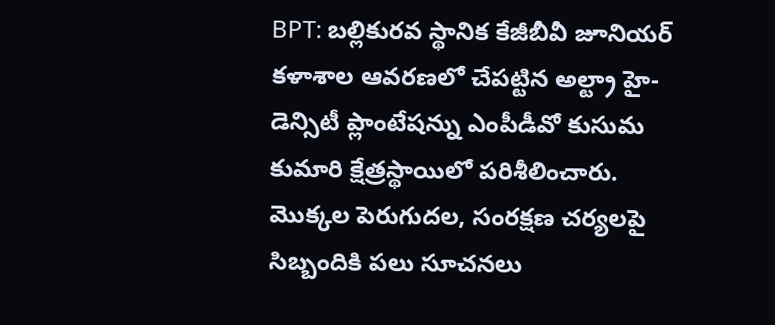BPT: బల్లికురవ స్థానిక కేజీబీవీ జూనియర్ కళాశాల ఆవరణలో చేపట్టిన అల్ట్రా హై-డెన్సిటీ ప్లాంటేషన్ను ఎంపీడీవో కుసుమ కుమారి క్షేత్రస్థాయిలో పరిశీలించారు. మొక్కల పెరుగుదల, సంరక్షణ చర్యలపై సిబ్బందికి పలు సూచనలు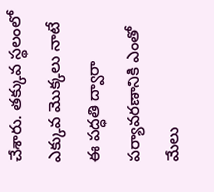చేశారు. తక్కువ స్థలంలో ఎక్కువ మొక్కలు నాటే ఈ పద్ధతి ద్వారా పర్యావరణానికి ఎంతో మేలు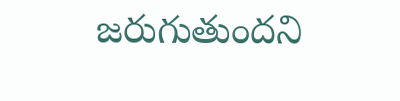జరుగుతుందని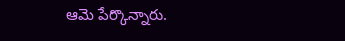ఆమె పేర్కొన్నారు.